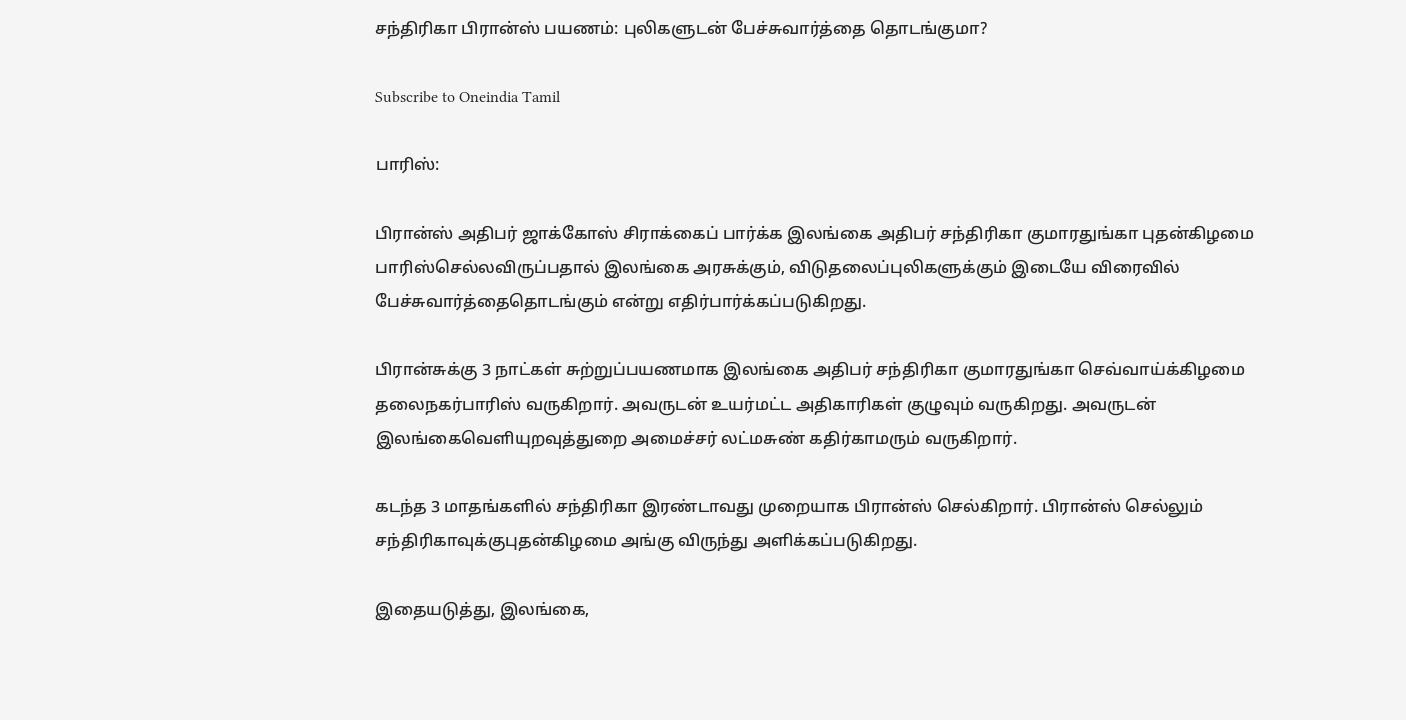சந்திரிகா பிரான்ஸ் பயணம்: புலிகளுடன் பேச்சுவார்த்தை தொடங்குமா?

Subscribe to Oneindia Tamil

பாரிஸ்:

பிரான்ஸ் அதிபர் ஜாக்கோஸ் சிராக்கைப் பார்க்க இலங்கை அதிபர் சந்திரிகா குமாரதுங்கா புதன்கிழமை பாரிஸ்செல்லவிருப்பதால் இலங்கை அரசுக்கும், விடுதலைப்புலிகளுக்கும் இடையே விரைவில் பேச்சுவார்த்தைதொடங்கும் என்று எதிர்பார்க்கப்படுகிறது.

பிரான்சுக்கு 3 நாட்கள் சுற்றுப்பயணமாக இலங்கை அதிபர் சந்திரிகா குமாரதுங்கா செவ்வாய்க்கிழமை தலைநகர்பாரிஸ் வருகிறார். அவருடன் உயர்மட்ட அதிகாரிகள் குழுவும் வருகிறது. அவருடன் இலங்கைவெளியுறவுத்துறை அமைச்சர் லட்மசுண் கதிர்காமரும் வருகிறார்.

கடந்த 3 மாதங்களில் சந்திரிகா இரண்டாவது முறையாக பிரான்ஸ் செல்கிறார். பிரான்ஸ் செல்லும் சந்திரிகாவுக்குபுதன்கிழமை அங்கு விருந்து அளிக்கப்படுகிறது.

இதையடுத்து, இலங்கை,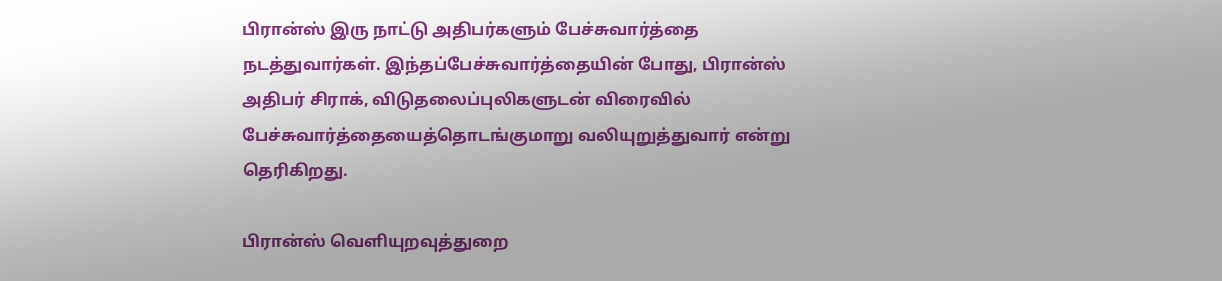பிரான்ஸ் இரு நாட்டு அதிபர்களும் பேச்சுவார்த்தை நடத்துவார்கள். இந்தப்பேச்சுவார்த்தையின் போது, பிரான்ஸ் அதிபர் சிராக், விடுதலைப்புலிகளுடன் விரைவில் பேச்சுவார்த்தையைத்தொடங்குமாறு வலியுறுத்துவார் என்று தெரிகிறது.

பிரான்ஸ் வெளியுறவுத்துறை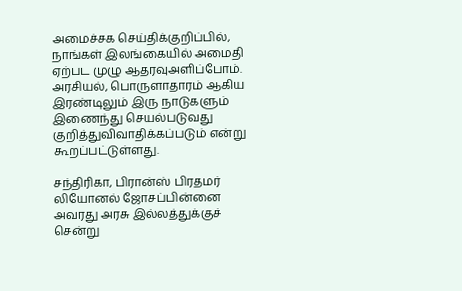அமைச்சக செய்திக்குறிப்பில், நாங்கள் இலங்கையில் அமைதி ஏற்பட முழு ஆதரவுஅளிப்போம். அரசியல், பொருளாதாரம் ஆகிய இரண்டிலும் இரு நாடுகளும் இணைந்து செயல்படுவது குறித்துவிவாதிக்கப்படும் என்று கூறப்பட்டுள்ளது.

சந்திரிகா, பிரான்ஸ் பிரதமர் லியோனல் ஜோசப்பின்னை அவரது அரசு இல்லத்துக்குச் சென்று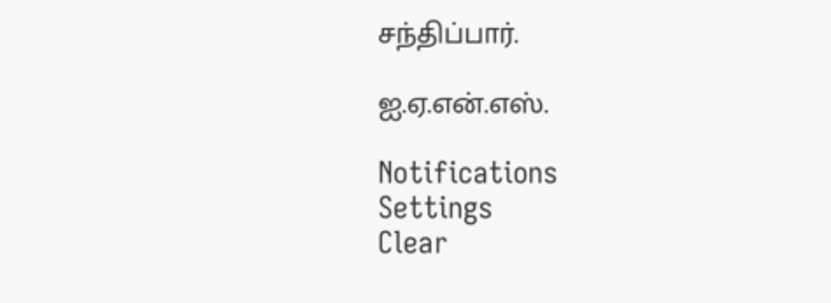சந்திப்பார்.

ஐ.ஏ.என்.எஸ்.

Notifications
Settings
Clear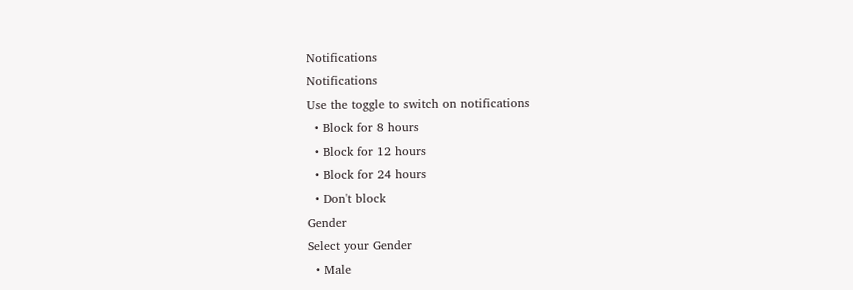Notifications
Notifications
Use the toggle to switch on notifications
  • Block for 8 hours
  • Block for 12 hours
  • Block for 24 hours
  • Don't block
Gender
Select your Gender
  • Male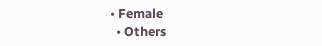• Female
  • Others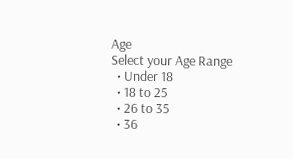Age
Select your Age Range
  • Under 18
  • 18 to 25
  • 26 to 35
  • 36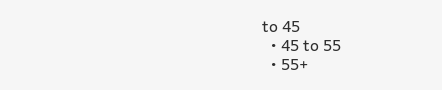to 45
  • 45 to 55
  • 55+